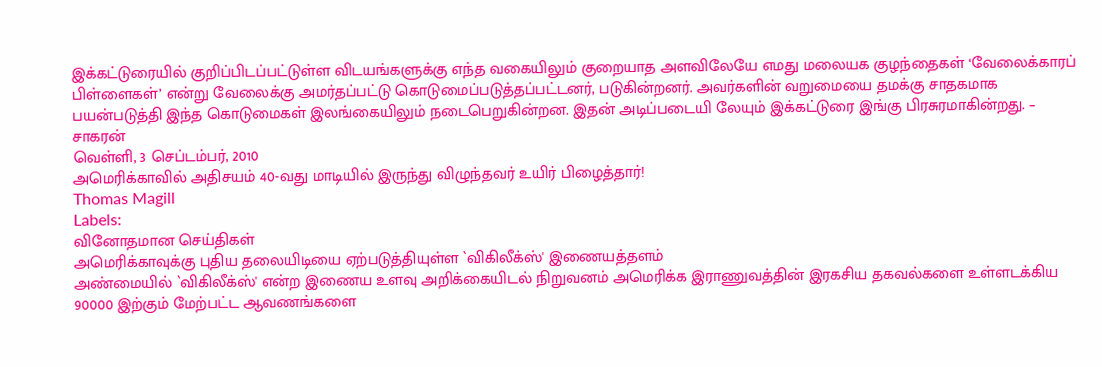இக்கட்டுரையில் குறிப்பிடப்பட்டுள்ள விடயங்களுக்கு எந்த வகையிலும் குறையாத அளவிலேயே எமது மலையக குழந்தைகள் ‘வேலைக்காரப் பிள்ளைகள்’ என்று வேலைக்கு அமர்தப்பட்டு கொடுமைப்படுத்தப்பட்டனர், படுகின்றனர். அவர்களின் வறுமையை தமக்கு சாதகமாக பயன்படுத்தி இந்த கொடுமைகள் இலங்கையிலும் நடைபெறுகின்றன. இதன் அடிப்படையி லேயும் இக்கட்டுரை இங்கு பிரசுரமாகின்றது. – சாகரன்
வெள்ளி, 3 செப்டம்பர், 2010
அமெரிக்காவில் அதிசயம் 40-வது மாடியில் இருந்து விழுந்தவர் உயிர் பிழைத்தார்!
Thomas Magill
Labels:
வினோதமான செய்திகள்
அமெரிக்காவுக்கு புதிய தலையிடியை ஏற்படுத்தியுள்ள `விகிலீக்ஸ்' இணையத்தளம்
அண்மையில் `விகிலீக்ஸ்' என்ற இணைய உளவு அறிக்கையிடல் நிறுவனம் அமெரிக்க இராணுவத்தின் இரகசிய தகவல்களை உள்ளடக்கிய 90000 இற்கும் மேற்பட்ட ஆவணங்களை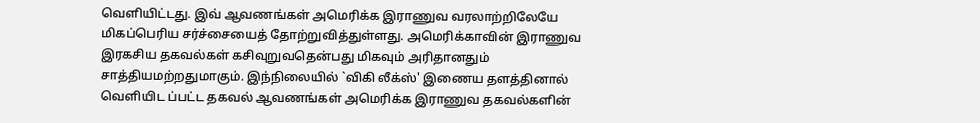வெளியிட்டது. இவ் ஆவணங்கள் அமெரிக்க இராணுவ வரலாற்றிலேயே மிகப்பெரிய சர்ச்சையைத் தோற்றுவித்துள்ளது. அமெரிக்காவின் இராணுவ இரகசிய தகவல்கள் கசிவுறுவதென்பது மிகவும் அரிதானதும் சாத்தியமற்றதுமாகும். இந்நிலையில் `விகி லீக்ஸ்' இணைய தளத்தினால் வெளியிட ப்பட்ட தகவல் ஆவணங்கள் அமெரிக்க இராணுவ தகவல்களின்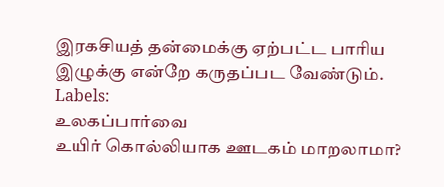இரகசியத் தன்மைக்கு ஏற்பட்ட பாரிய இழுக்கு என்றே கருதப்பட வேண்டும்.
Labels:
உலகப்பார்வை
உயிர் கொல்லியாக ஊடகம் மாறலாமா?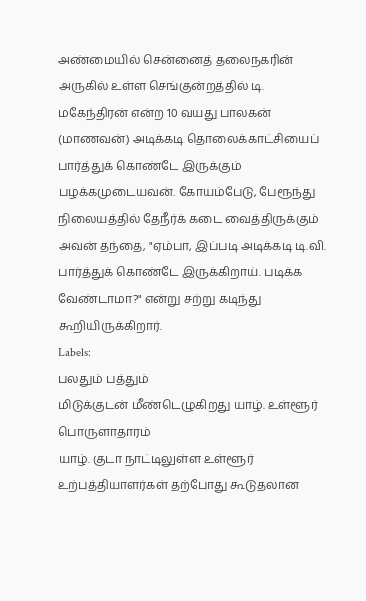அண்மையில் சென்னைத் தலைநகரின் அருகில் உள்ள செங்குன்றத்தில் டி. மகேந்திரன் என்ற 10 வயது பாலகன் (மாணவன்) அடிக்கடி தொலைக்காட்சியைப் பார்த்துக் கொண்டே இருக்கும் பழக்கமுடையவன். கோயம்பேடு, பேரூந்து நிலையத்தில் தேநீர்க் கடை வைத்திருக்கும் அவன் தந்தை, "ஏம்பா, இப்படி அடிக்கடி டி.வி. பார்த்துக் கொண்டே இருக்கிறாய். படிக்க வேண்டாமா?" என்று சற்று கடிந்து கூறியிருக்கிறார்.
Labels:
பலதும் பத்தும்
மிடுக்குடன் மீண்டெழுகிறது யாழ். உள்ளூர் பொருளாதாரம்
யாழ். குடா நாட்டிலுள்ள உள்ளூர் உற்பத்தியாளர்கள் தற்போது கூடுதலான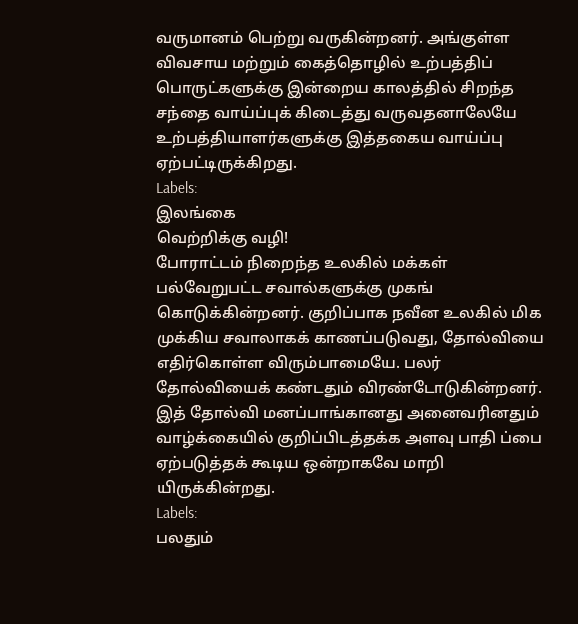வருமானம் பெற்று வருகின்றனர். அங்குள்ள விவசாய மற்றும் கைத்தொழில் உற்பத்திப் பொருட்களுக்கு இன்றைய காலத்தில் சிறந்த சந்தை வாய்ப்புக் கிடைத்து வருவதனாலேயே உற்பத்தியாளர்களுக்கு இத்தகைய வாய்ப்பு ஏற்பட்டிருக்கிறது.
Labels:
இலங்கை
வெற்றிக்கு வழி!
போராட்டம் நிறைந்த உலகில் மக்கள் பல்வேறுபட்ட சவால்களுக்கு முகங் கொடுக்கின்றனர். குறிப்பாக நவீன உலகில் மிக முக்கிய சவாலாகக் காணப்படுவது, தோல்வியை எதிர்கொள்ள விரும்பாமையே. பலர் தோல்வியைக் கண்டதும் விரண்டோடுகின்றனர். இத் தோல்வி மனப்பாங்கானது அனைவரினதும் வாழ்க்கையில் குறிப்பிடத்தக்க அளவு பாதி ப்பை ஏற்படுத்தக் கூடிய ஒன்றாகவே மாறி யிருக்கின்றது.
Labels:
பலதும்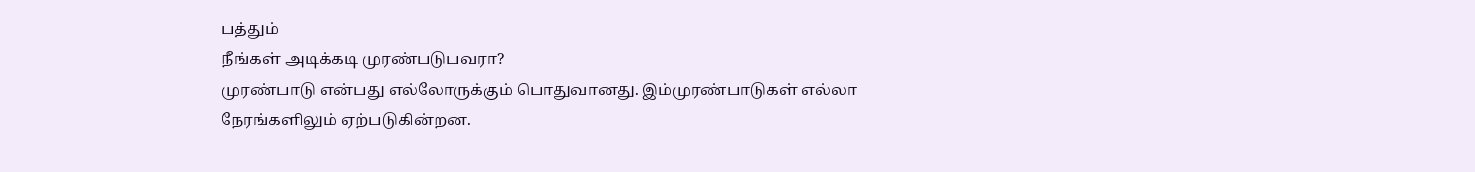பத்தும்
நீங்கள் அடிக்கடி முரண்படுபவரா?
முரண்பாடு என்பது எல்லோருக்கும் பொதுவானது. இம்முரண்பாடுகள் எல்லா நேரங்களிலும் ஏற்படுகின்றன.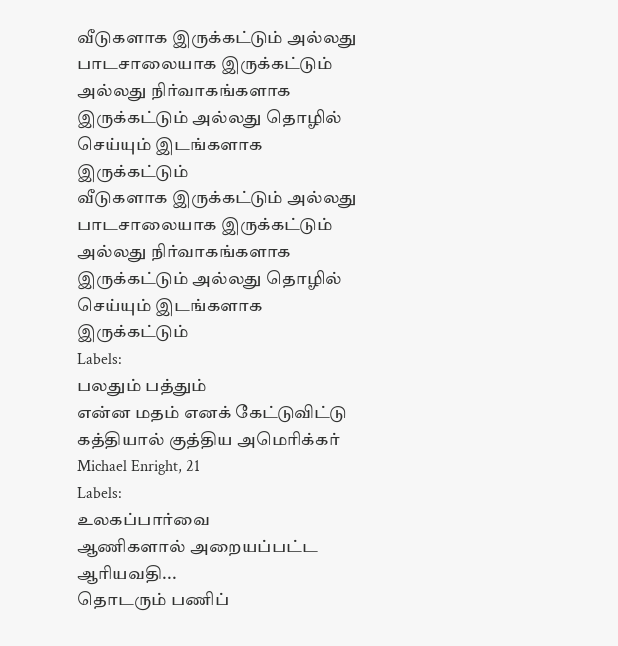வீடுகளாக இருக்கட்டும் அல்லது பாடசாலையாக இருக்கட்டும் அல்லது நிர்வாகங்களாக இருக்கட்டும் அல்லது தொழில் செய்யும் இடங்களாக இருக்கட்டும்
வீடுகளாக இருக்கட்டும் அல்லது பாடசாலையாக இருக்கட்டும் அல்லது நிர்வாகங்களாக இருக்கட்டும் அல்லது தொழில் செய்யும் இடங்களாக இருக்கட்டும்
Labels:
பலதும் பத்தும்
என்ன மதம் எனக் கேட்டுவிட்டு கத்தியால் குத்திய அமெரிக்கர்
Michael Enright, 21
Labels:
உலகப்பார்வை
ஆணிகளால் அறையப்பட்ட ஆரியவதி...
தொடரும் பணிப்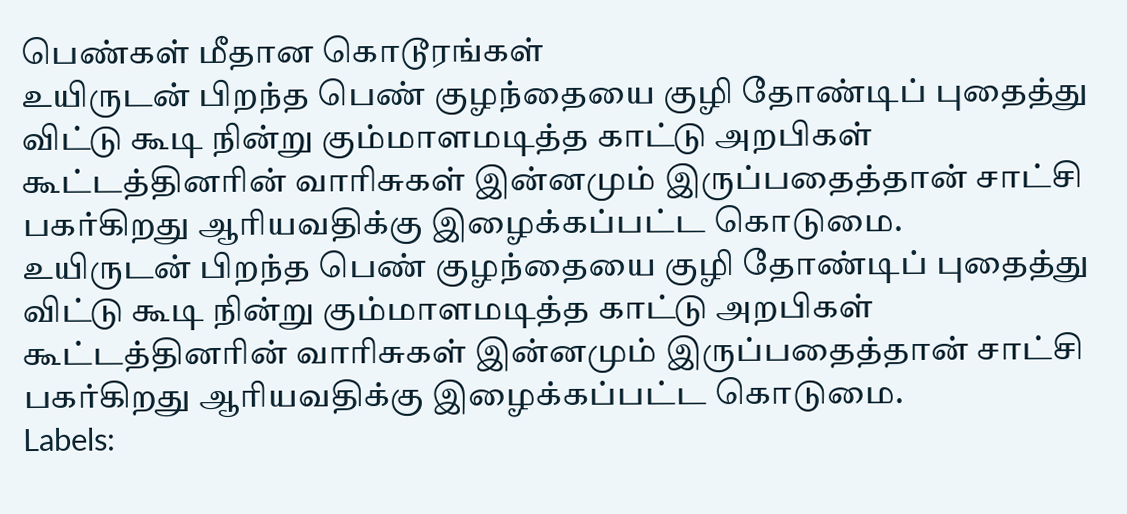பெண்கள் மீதான கொடூரங்கள்
உயிருடன் பிறந்த பெண் குழந்தையை குழி தோண்டிப் புதைத்து விட்டு கூடி நின்று கும்மாளமடித்த காட்டு அறபிகள் கூட்டத்தினரின் வாரிசுகள் இன்னமும் இருப்பதைத்தான் சாட்சி பகர்கிறது ஆரியவதிக்கு இழைக்கப்பட்ட கொடுமை.
உயிருடன் பிறந்த பெண் குழந்தையை குழி தோண்டிப் புதைத்து விட்டு கூடி நின்று கும்மாளமடித்த காட்டு அறபிகள் கூட்டத்தினரின் வாரிசுகள் இன்னமும் இருப்பதைத்தான் சாட்சி பகர்கிறது ஆரியவதிக்கு இழைக்கப்பட்ட கொடுமை.
Labels: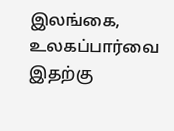இலங்கை,
உலகப்பார்வை
இதற்கு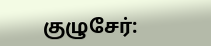குழுசேர்: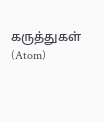கருத்துகள் (Atom)